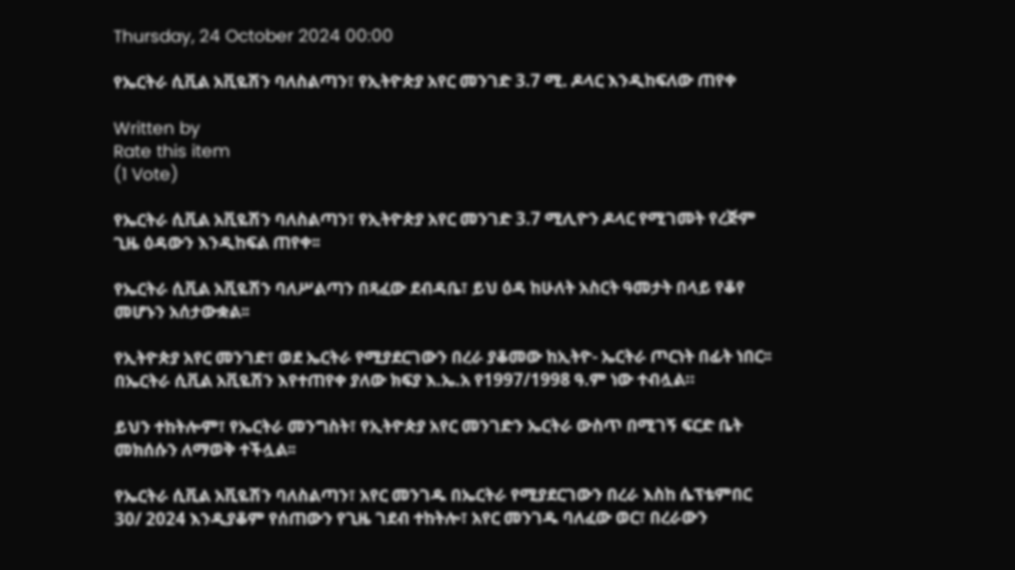Thursday, 24 October 2024 00:00

የኤርትራ ሲቪል አቪዬሽን ባለስልጣን፣ የኢትዮጵያ አየር መንገድ 3.7 ሚ. ዶላር እንዲከፍለው ጠየቀ

Written by
Rate this item
(1 Vote)

የኤርትራ ሲቪል አቪዬሽን ባለስልጣን፣ የኢትዮጵያ አየር መንገድ 3.7 ሚሊዮን ዶላር የሚገመት የረጅም ጊዜ ዕዳውን እንዲከፍል ጠየቀ፡፡

የኤርትራ ሲቪል አቪዬሽን ባለሥልጣን በጻፈው ደብዳቤ፣ ይህ ዕዳ ከሁለት አስርት ዓመታት በላይ የቆየ መሆኑን አሰታውቋል፡፡

የኢትዮጵያ አየር መንገድ፣ ወደ ኤርትራ የሚያደርገውን በረራ ያቆመው ከኢትዮ- ኤርትራ ጦርነት በፊት ነበር፡፡ በኤርትራ ሲቪል አቪዬሽን እየተጠየቀ ያለው ክፍያ እ.ኤ.አ የ1997/1998 ዓ.ም ነው ተብሏል።

ይህን ተከትሎም፣ የኤርትራ መንግስት፣ የኢትዮጵያ አየር መንገድን ኤርትራ ውስጥ በሚገኝ ፍርድ ቤት መክሰሱን ለማወቅ ተችሏል፡፡

የኤርትራ ሲቪል አቪዬሽን ባለስልጣን፣ አየር መንገዱ በኤርትራ የሚያደርገውን በረራ እስከ ሴፕቴምበር 30/ 2024 እንዲያቆም የሰጠውን የጊዜ ገደብ ተከትሎ፣ አየር መንገዱ ባለፈው ወር፣ በረራውን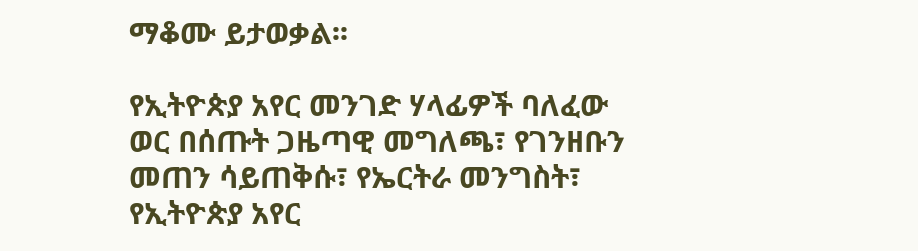ማቆሙ ይታወቃል፡፡

የኢትዮጵያ አየር መንገድ ሃላፊዎች ባለፈው ወር በሰጡት ጋዜጣዊ መግለጫ፣ የገንዘቡን መጠን ሳይጠቅሱ፣ የኤርትራ መንግስት፣ የኢትዮጵያ አየር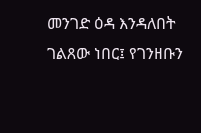መንገድ ዕዳ እንዳለበት ገልጸው ነበር፤ የገንዘቡን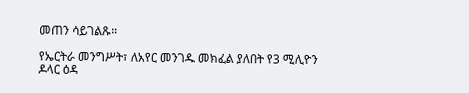መጠን ሳይገልጹ።

የኤርትራ መንግሥት፣ ለአየር መንገዱ መክፈል ያለበት የ3 ሚሊዮን ዶላር ዕዳ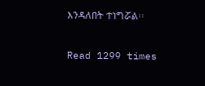እንዳለበት ተነግሯል፡፡

Read 1299 times